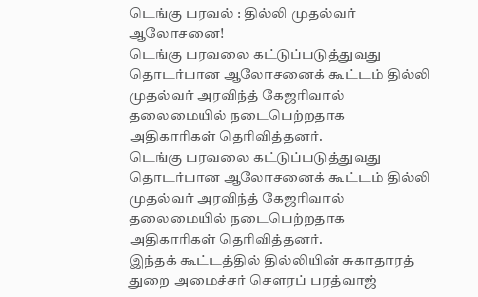டெங்கு பரவல் : தில்லி முதல்வர் ஆலோசனை!
டெங்கு பரவலை கட்டுப்படுத்துவது தொடர்பான ஆலோசனைக் கூட்டம் தில்லி முதல்வர் அரவிந்த் கேஜரிவால் தலைமையில் நடைபெற்றதாக அதிகாரிகள் தெரிவித்தனர்.
டெங்கு பரவலை கட்டுப்படுத்துவது தொடர்பான ஆலோசனைக் கூட்டம் தில்லி முதல்வர் அரவிந்த் கேஜரிவால் தலைமையில் நடைபெற்றதாக அதிகாரிகள் தெரிவித்தனர்.
இந்தக் கூட்டத்தில் தில்லியின் சுகாதாரத் துறை அமைச்சர் சௌரப் பரத்வாஜ்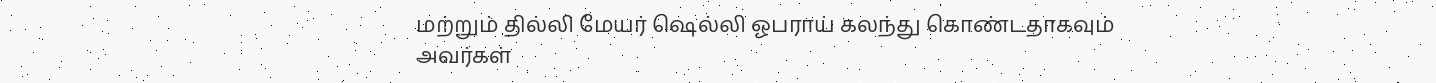மற்றும் தில்லி மேயர் ஷெல்லி ஓபராய் கலந்து கொண்டதாகவும் அவர்கள்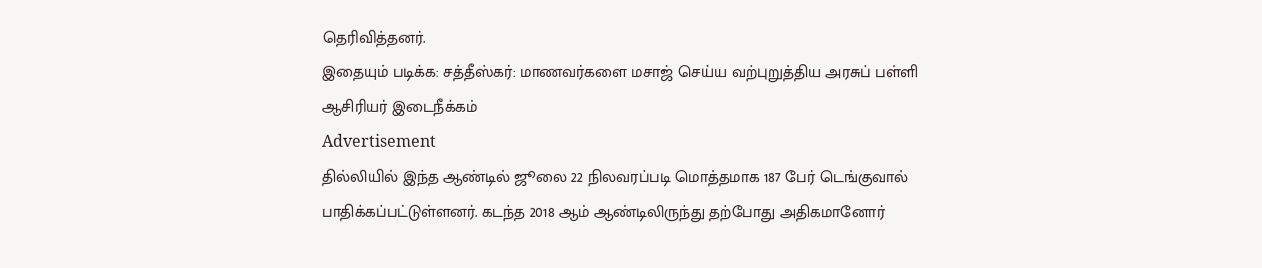தெரிவித்தனர்.
இதையும் படிக்க: சத்தீஸ்கர்: மாணவர்களை மசாஜ் செய்ய வற்புறுத்திய அரசுப் பள்ளி ஆசிரியர் இடைநீக்கம்
Advertisement
தில்லியில் இந்த ஆண்டில் ஜூலை 22 நிலவரப்படி மொத்தமாக 187 பேர் டெங்குவால் பாதிக்கப்பட்டுள்ளனர். கடந்த 2018 ஆம் ஆண்டிலிருந்து தற்போது அதிகமானோர்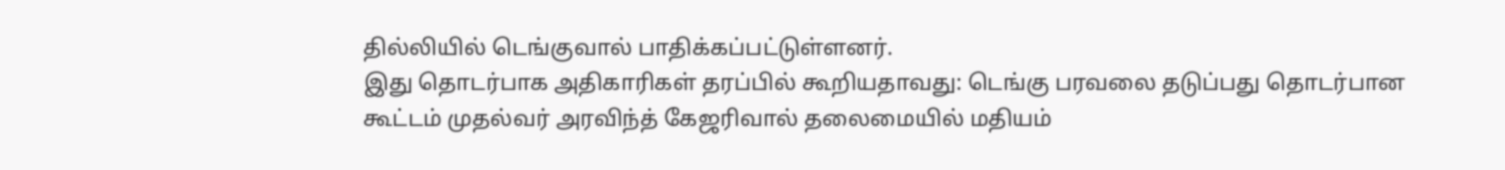தில்லியில் டெங்குவால் பாதிக்கப்பட்டுள்ளனர்.
இது தொடர்பாக அதிகாரிகள் தரப்பில் கூறியதாவது: டெங்கு பரவலை தடுப்பது தொடர்பான கூட்டம் முதல்வர் அரவிந்த் கேஜரிவால் தலைமையில் மதியம்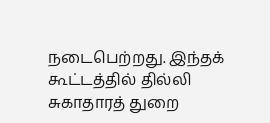நடைபெற்றது. இந்தக் கூட்டத்தில் தில்லி சுகாதாரத் துறை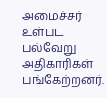அமைச்சர் உள்பட பல்வேறு அதிகாரிகள் பங்கேற்றனர்.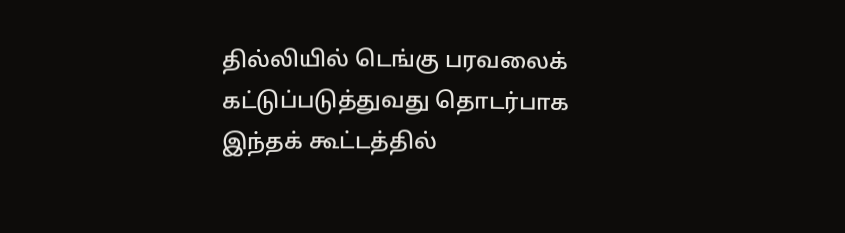தில்லியில் டெங்கு பரவலைக் கட்டுப்படுத்துவது தொடர்பாக இந்தக் கூட்டத்தில்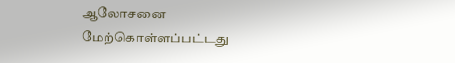ஆலோசனை மேற்கொள்ளப்பட்டது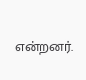என்றனர்.